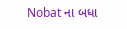Nobat ના બધા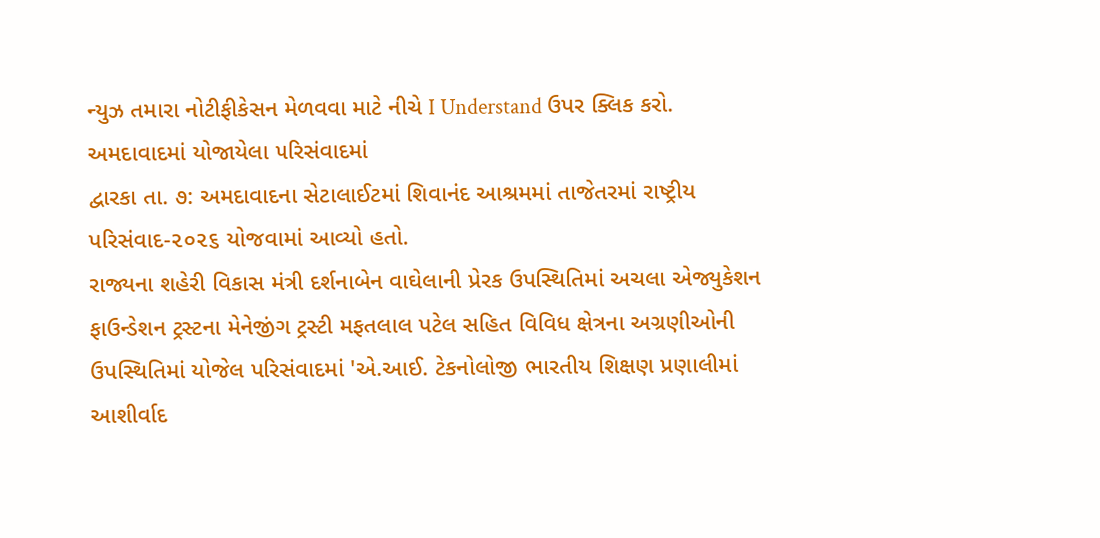ન્યુઝ તમારા નોટીફીકેસન મેળવવા માટે નીચે I Understand ઉપર ક્લિક કરો.
અમદાવાદમાં યોજાયેલા ૫રિસંવાદમાં
દ્વારકા તા. ૭: અમદાવાદના સેટાલાઈટમાં શિવાનંદ આશ્રમમાં તાજેતરમાં રાષ્ટ્રીય પરિસંવાદ-૨૦૨૬ યોજવામાં આવ્યો હતો.
રાજ્યના શહેરી વિકાસ મંત્રી દર્શનાબેન વાઘેલાની પ્રેરક ઉપસ્થિતિમાં અચલા એજ્યુકેશન ફાઉન્ડેશન ટ્રસ્ટના મેનેજીંગ ટ્રસ્ટી મફતલાલ પટેલ સહિત વિવિધ ક્ષેત્રના અગ્રણીઓની ઉપસ્થિતિમાં યોજેલ પરિસંવાદમાં 'એ.આઈ. ટેકનોલોજી ભારતીય શિક્ષણ પ્રણાલીમાં આશીર્વાદ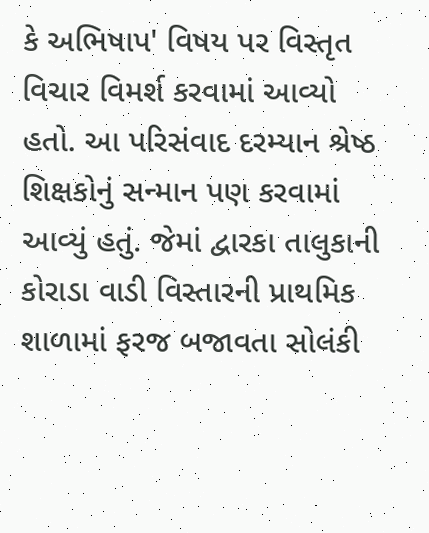કે અભિષાપ' વિષય પર વિસ્તૃત વિચાર વિમર્શ કરવામાં આવ્યો હતો. આ પરિસંવાદ દરમ્યાન શ્રેષ્ઠ શિક્ષકોનું સન્માન પણ કરવામાં આવ્યું હતું. જેમાં દ્વારકા તાલુકાની કોરાડા વાડી વિસ્તારની પ્રાથમિક શાળામાં ફરજ બજાવતા સોલંકી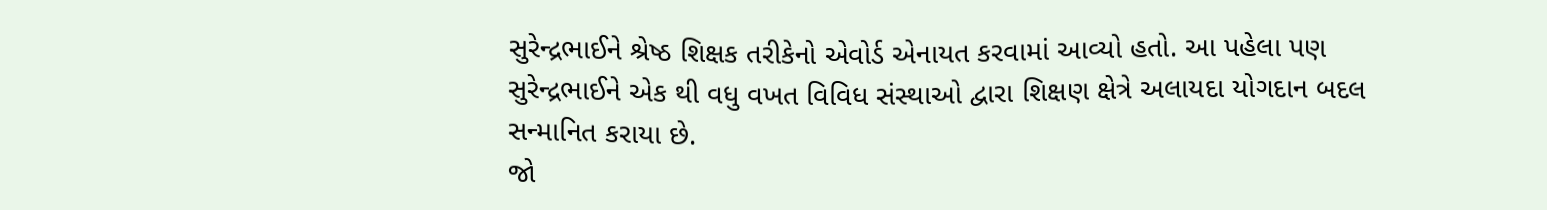સુરેન્દ્રભાઈને શ્રેષ્ઠ શિક્ષક તરીકેનો એવોર્ડ એનાયત કરવામાં આવ્યો હતો. આ પહેલા પણ સુરેન્દ્રભાઈને એક થી વધુ વખત વિવિધ સંસ્થાઓ દ્વારા શિક્ષણ ક્ષેત્રે અલાયદા યોગદાન બદલ સન્માનિત કરાયા છે.
જો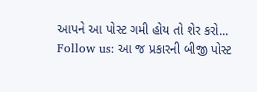આપને આ પોસ્ટ ગમી હોય તો શેર કરો...
Follow us: આ જ પ્રકારની બીજી પોસ્ટ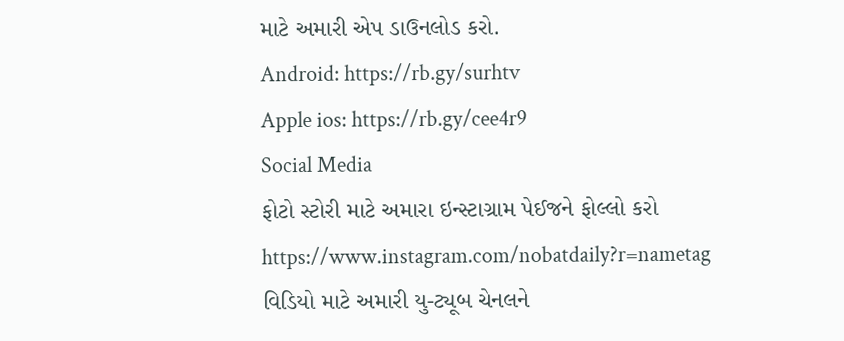માટે અમારી એપ ડાઉનલોડ કરો.
Android: https://rb.gy/surhtv
Apple ios: https://rb.gy/cee4r9
Social Media
ફોટો સ્ટોરી માટે અમારા ઇન્સ્ટાગ્રામ પેઈજને ફોલ્લો કરો
https://www.instagram.com/nobatdaily?r=nametag
વિડિયો માટે અમારી યુ-ટ્યૂબ ચેનલને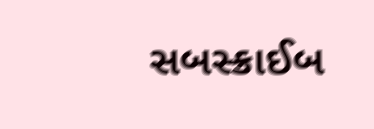સબસ્ક્રાઈબ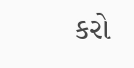કરો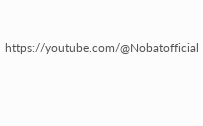https://youtube.com/@Nobatofficial